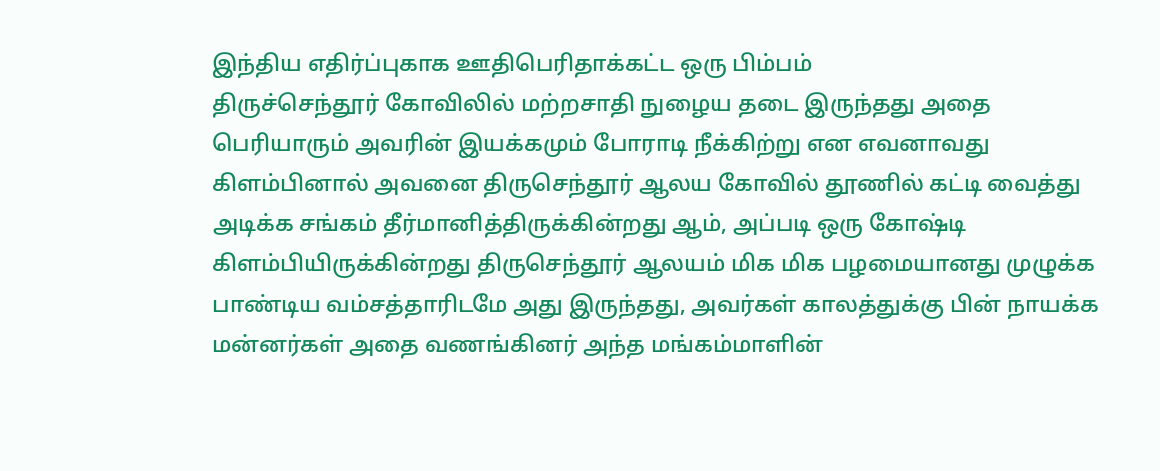இந்திய எதிர்ப்புகாக ஊதிபெரிதாக்கட்ட ஒரு பிம்பம்
திருச்செந்தூர் கோவிலில் மற்றசாதி நுழைய தடை இருந்தது அதை பெரியாரும் அவரின் இயக்கமும் போராடி நீக்கிற்று என எவனாவது கிளம்பினால் அவனை திருசெந்தூர் ஆலய கோவில் தூணில் கட்டி வைத்து அடிக்க சங்கம் தீர்மானித்திருக்கின்றது ஆம், அப்படி ஒரு கோஷ்டி கிளம்பியிருக்கின்றது திருசெந்தூர் ஆலயம் மிக மிக பழமையானது முழுக்க பாண்டிய வம்சத்தாரிடமே அது இருந்தது, அவர்கள் காலத்துக்கு பின் நாயக்க மன்னர்கள் அதை வணங்கினர் அந்த மங்கம்மாளின்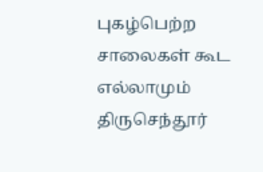புகழ்பெற்ற சாலைகள் கூட எல்லாமும் திருசெந்தூர்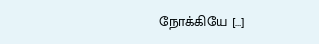நோக்கியே […]